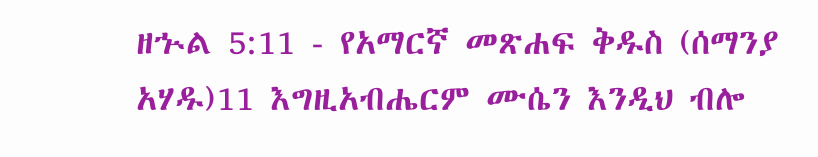ዘኍል 5:11 - የአማርኛ መጽሐፍ ቅዱስ (ሰማንያ አሃዱ)11 እግዚአብሔርም ሙሴን እንዲህ ብሎ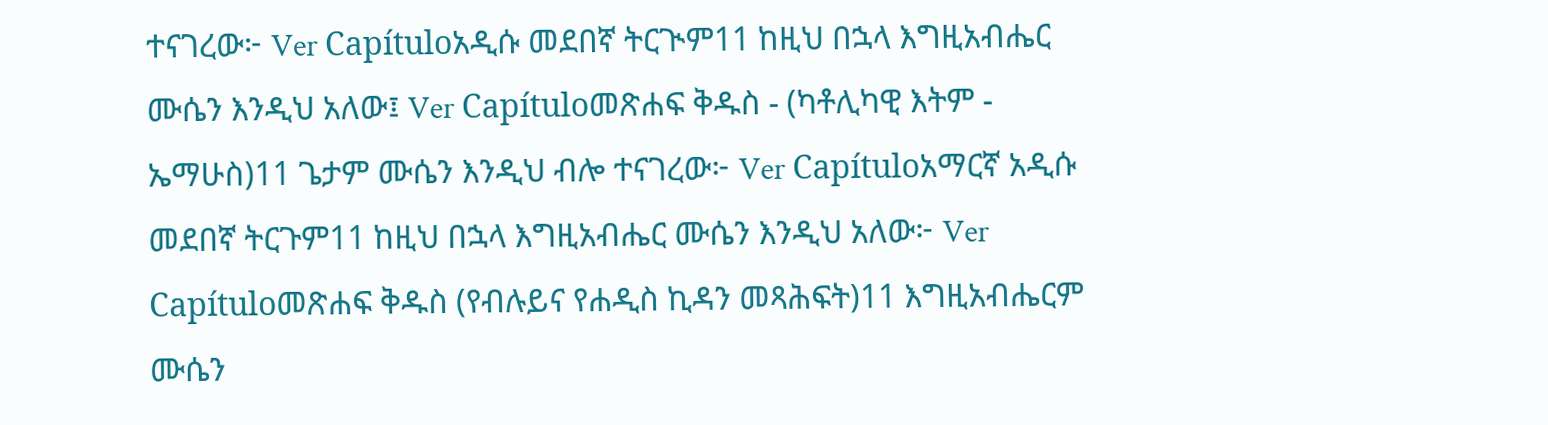ተናገረው፦ Ver Capítuloአዲሱ መደበኛ ትርጒም11 ከዚህ በኋላ እግዚአብሔር ሙሴን እንዲህ አለው፤ Ver Capítuloመጽሐፍ ቅዱስ - (ካቶሊካዊ እትም - ኤማሁስ)11 ጌታም ሙሴን እንዲህ ብሎ ተናገረው፦ Ver Capítuloአማርኛ አዲሱ መደበኛ ትርጉም11 ከዚህ በኋላ እግዚአብሔር ሙሴን እንዲህ አለው፦ Ver Capítuloመጽሐፍ ቅዱስ (የብሉይና የሐዲስ ኪዳን መጻሕፍት)11 እግዚአብሔርም ሙሴን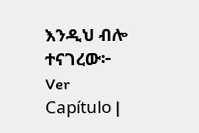እንዲህ ብሎ ተናገረው፦ Ver Capítulo |